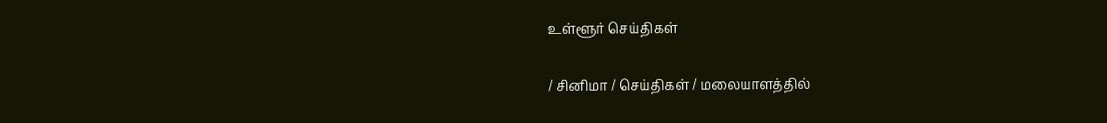உள்ளூர் செய்திகள்

/ சினிமா / செய்திகள் / மலையாளத்தில்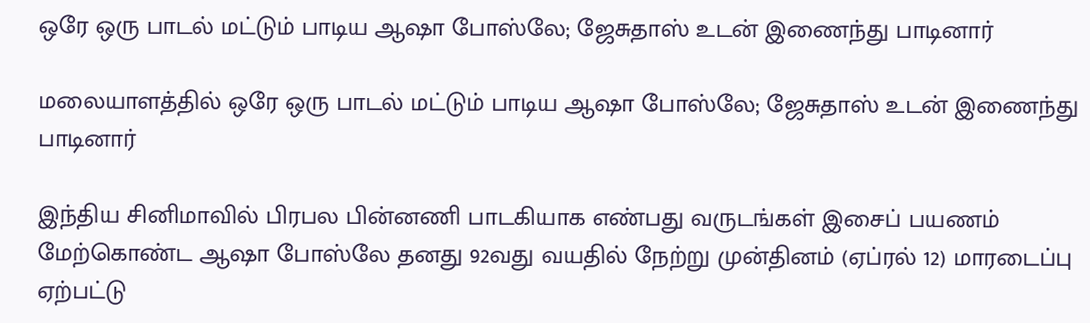ஒரே ஒரு பாடல் மட்டும் பாடிய ஆஷா போஸ்லே; ஜேசுதாஸ் உடன் இணைந்து பாடினார்

மலையாளத்தில் ஒரே ஒரு பாடல் மட்டும் பாடிய ஆஷா போஸ்லே; ஜேசுதாஸ் உடன் இணைந்து பாடினார்

இந்திய சினிமாவில் பிரபல பின்னணி பாடகியாக எண்பது வருடங்கள் இசைப் பயணம் மேற்கொண்ட ஆஷா போஸ்லே தனது 92வது வயதில் நேற்று முன்தினம் (ஏப்ரல் 12) மாரடைப்பு ஏற்பட்டு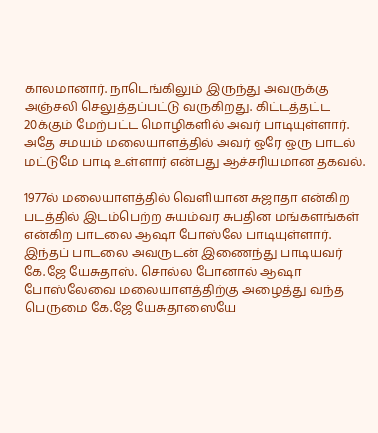காலமானார். நாடெங்கிலும் இருந்து அவருக்கு அஞ்சலி செலுத்தப்பட்டு வருகிறது. கிட்டத்தட்ட 20க்கும் மேற்பட்ட மொழிகளில் அவர் பாடியுள்ளார். அதே சமயம் மலையாளத்தில் அவர் ஒரே ஒரு பாடல் மட்டுமே பாடி உள்ளார் என்பது ஆச்சரியமான தகவல்.

1977ல் மலையாளத்தில் வெளியான சுஜாதா என்கிற படத்தில் இடம்பெற்ற சுயம்வர சுபதின மங்களங்கள் என்கிற பாடலை ஆஷா போஸ்லே பாடியுள்ளார். இந்தப் பாடலை அவருடன் இணைந்து பாடியவர் கே.ஜே யேசுதாஸ். சொல்ல போனால் ஆஷா போஸ்லேவை மலையாளத்திற்கு அழைத்து வந்த பெருமை கே.ஜே யேசுதாஸையே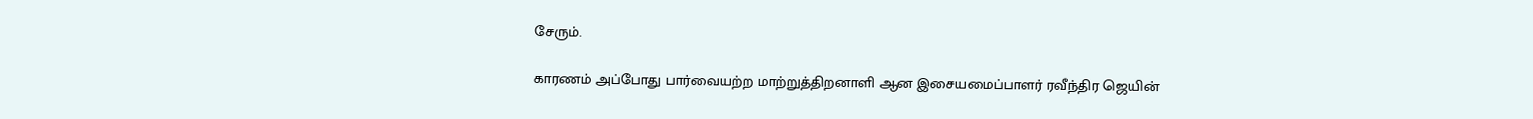சேரும்.

காரணம் அப்போது பார்வையற்ற மாற்றுத்திறனாளி ஆன இசையமைப்பாளர் ரவீந்திர ஜெயின்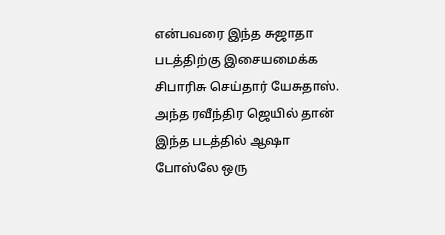என்பவரை இந்த சுஜாதா படத்திற்கு இசையமைக்க சிபாரிசு செய்தார் யேசுதாஸ். அந்த ரவீந்திர ஜெயில் தான் இந்த படத்தில் ஆஷா போஸ்லே ஒரு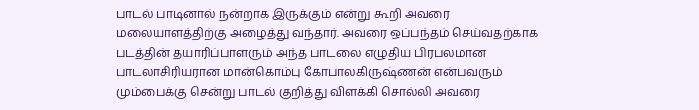பாடல் பாடினால் நன்றாக இருக்கும் என்று கூறி அவரை மலையாளத்திற்கு அழைத்து வந்தார். அவரை ஒப்பந்தம் செய்வதற்காக படத்தின் தயாரிப்பாளரும் அந்த பாடலை எழுதிய பிரபலமான பாடலாசிரியரான மான்கொம்பு கோபாலகிருஷ்ணன் என்பவரும் மும்பைக்கு சென்று பாடல் குறித்து விளக்கி சொல்லி அவரை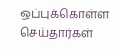ஒப்புக்கொள்ள செய்தார்கள்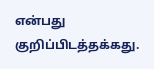என்பது குறிப்பிடத்தக்கது.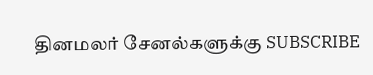தினமலர் சேனல்களுக்கு SUBSCRIBE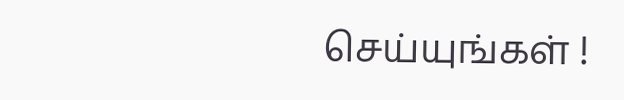செய்யுங்கள் !